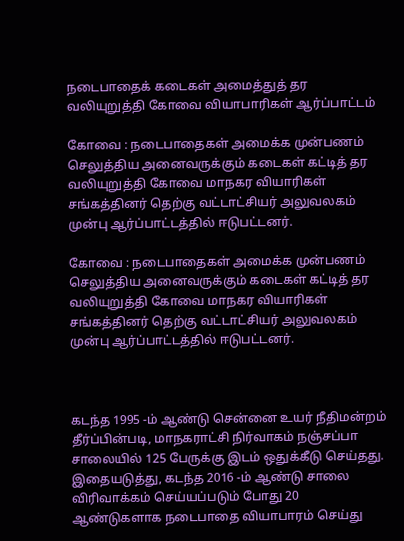நடைபாதைக் கடைகள் அமைத்துத் தர வலியுறுத்தி கோவை வியாபாரிகள் ஆர்ப்பாட்டம்

கோவை : நடைபாதைகள் அமைக்க முன்பணம் செலுத்திய அனைவருக்கும் கடைகள் கட்டித் தர வலியுறுத்தி கோவை மாநகர வியாரிகள் சங்கத்தினர் தெற்கு வட்டாட்சியர் அலுவலகம் முன்பு ஆர்ப்பாட்டத்தில் ஈடுபட்டனர்.

கோவை : நடைபாதைகள் அமைக்க முன்பணம் செலுத்திய அனைவருக்கும் கடைகள் கட்டித் தர வலியுறுத்தி கோவை மாநகர வியாரிகள் சங்கத்தினர் தெற்கு வட்டாட்சியர் அலுவலகம் முன்பு ஆர்ப்பாட்டத்தில் ஈடுபட்டனர்.



கடந்த 1995 -ம் ஆண்டு சென்னை உயர் நீதிமன்றம் தீர்ப்பின்படி, மாநகராட்சி நிர்வாகம் நஞ்சப்பா சாலையில் 125 பேருக்கு இடம் ஒதுக்கீடு செய்தது. இதையடுத்து, கடந்த 2016 -ம் ஆண்டு சாலை விரிவாக்கம் செய்யப்படும் போது 20 ஆண்டுகளாக நடைபாதை வியாபாரம் செய்து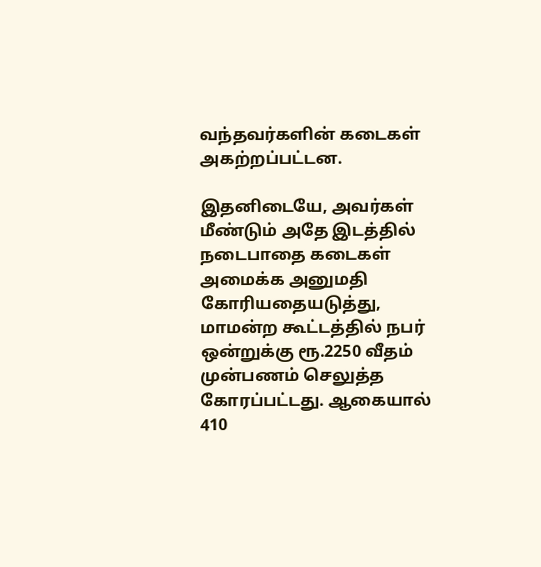வந்தவர்களின் கடைகள் அகற்றப்பட்டன.

இதனிடையே, அவர்கள் மீண்டும் அதே இடத்தில் நடைபாதை கடைகள் அமைக்க அனுமதி கோரியதையடுத்து, மாமன்ற கூட்டத்தில் நபர் ஒன்றுக்கு ரூ.2250 வீதம் முன்பணம் செலுத்த கோரப்பட்டது. ஆகையால் 410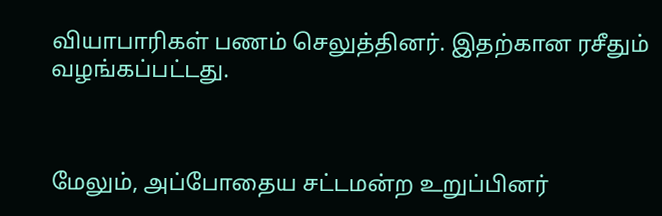வியாபாரிகள் பணம் செலுத்தினர். இதற்கான ரசீதும் வழங்கப்பட்டது.



மேலும், அப்போதைய சட்டமன்ற உறுப்பினர்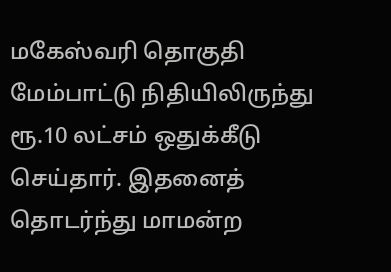மகேஸ்வரி தொகுதி மேம்பாட்டு நிதியிலிருந்து ரூ.10 லட்சம் ஒதுக்கீடு செய்தார். இதனைத் தொடர்ந்து மாமன்ற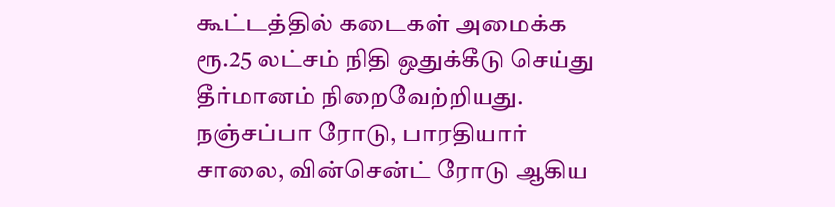கூட்டத்தில் கடைகள் அமைக்க ரூ.25 லட்சம் நிதி ஒதுக்கீடு செய்து தீர்மானம் நிறைவேற்றியது. நஞ்சப்பா ரோடு, பாரதியார் சாலை, வின்சென்ட் ரோடு ஆகிய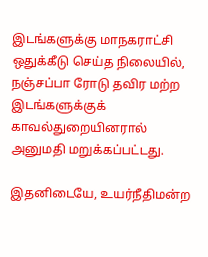இடங்களுக்கு மாநகராட்சி ஒதுக்கீடு செய்த நிலையில், நஞ்சப்பா ரோடு தவிர மற்ற இடங்களுக்குக் காவல்துறையினரால் அனுமதி மறுக்கப்பட்டது.

இதனிடையே, உயர்நீதிமன்ற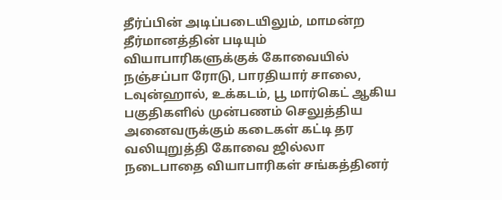தீர்ப்பின் அடிப்படையிலும், மாமன்ற தீர்மானத்தின் படியும் வியாபாரிகளுக்குக் கோவையில் நஞ்சப்பா ரோடு, பாரதியார் சாலை, டவுன்ஹால், உக்கடம், பூ மார்கெட் ஆகிய பகுதிகளில் முன்பணம் செலுத்திய அனைவருக்கும் கடைகள் கட்டி தர வலியுறுத்தி கோவை ஜில்லா நடைபாதை வியாபாரிகள் சங்கத்தினர்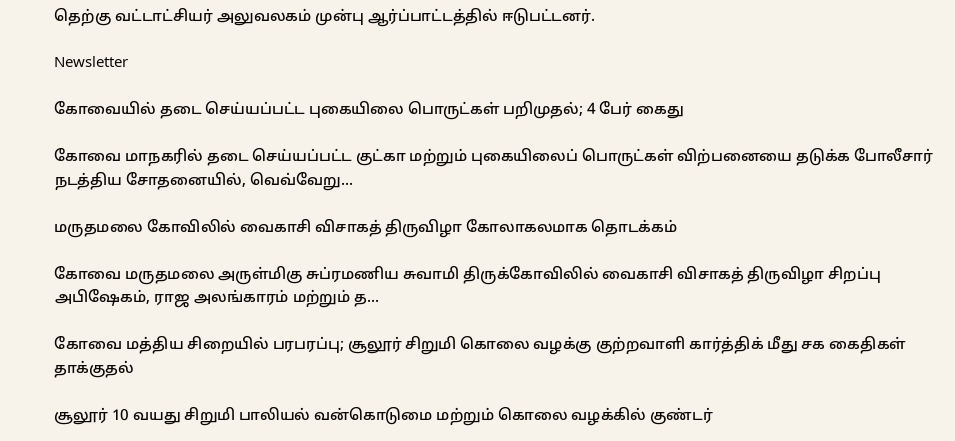தெற்கு வட்டாட்சியர் அலுவலகம் முன்பு ஆர்ப்பாட்டத்தில் ஈடுபட்டனர்.

Newsletter

கோவையில் தடை செய்யப்பட்ட புகையிலை பொருட்கள் பறிமுதல்; 4 பேர் கைது

கோவை மாநகரில் தடை செய்யப்பட்ட குட்கா மற்றும் புகையிலைப் பொருட்கள் விற்பனையை தடுக்க போலீசார் நடத்திய சோதனையில், வெவ்வேறு...

மருதமலை கோவிலில் வைகாசி விசாகத் திருவிழா கோலாகலமாக தொடக்கம்

கோவை மருதமலை அருள்மிகு சுப்ரமணிய சுவாமி திருக்கோவிலில் வைகாசி விசாகத் திருவிழா சிறப்பு அபிஷேகம், ராஜ அலங்காரம் மற்றும் த...

கோவை மத்திய சிறையில் பரபரப்பு; சூலூர் சிறுமி கொலை வழக்கு குற்றவாளி கார்த்திக் மீது சக கைதிகள் தாக்குதல்

சூலூர் 10 வயது சிறுமி பாலியல் வன்கொடுமை மற்றும் கொலை வழக்கில் குண்டர்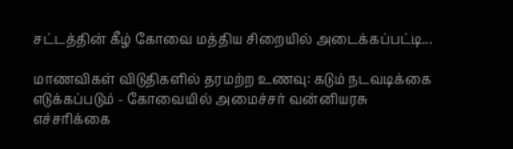சட்டத்தின் கீழ் கோவை மத்திய சிறையில் அடைக்கப்பட்டி...

மாணவிகள் விடுதிகளில் தரமற்ற உணவு: கடும் நடவடிக்கை எடுக்கப்படும் - கோவையில் அமைச்சர் வன்னியரசு எச்சரிக்கை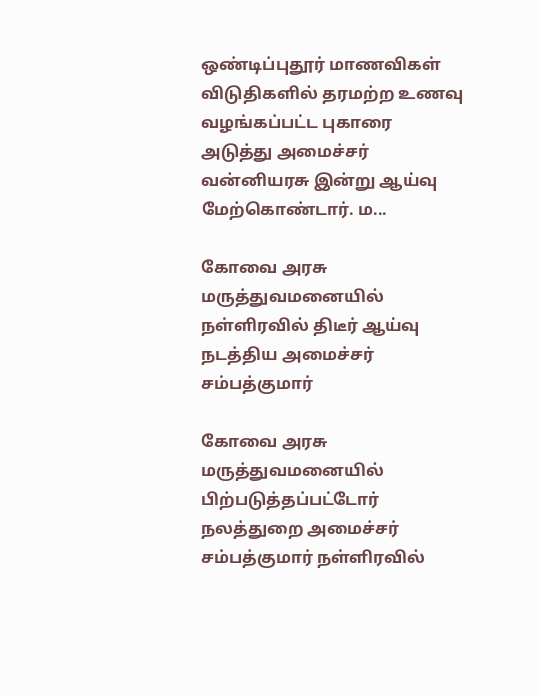ஒண்டிப்புதூர் மாணவிகள் விடுதிகளில் தரமற்ற உணவு வழங்கப்பட்ட புகாரை அடுத்து அமைச்சர் வன்னியரசு இன்று ஆய்வு மேற்கொண்டார். ம...

கோவை அரசு மருத்துவமனையில் நள்ளிரவில் திடீர் ஆய்வு நடத்திய அமைச்சர் சம்பத்குமார்

கோவை அரசு மருத்துவமனையில் பிற்படுத்தப்பட்டோர் நலத்துறை அமைச்சர் சம்பத்குமார் நள்ளிரவில்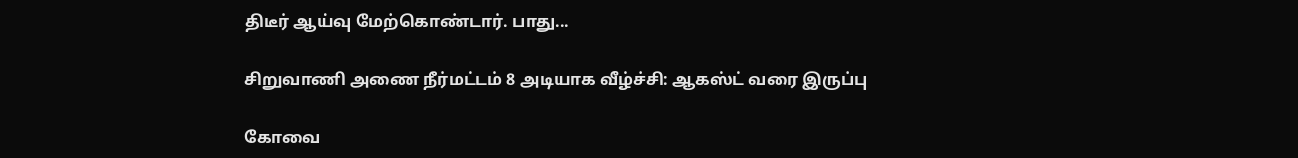திடீர் ஆய்வு மேற்கொண்டார். பாது...

சிறுவாணி அணை நீர்மட்டம் 8 அடியாக வீழ்ச்சி: ஆகஸ்ட் வரை இருப்பு

கோவை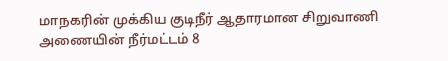மாநகரின் முக்கிய குடிநீர் ஆதாரமான சிறுவாணி அணையின் நீர்மட்டம் 8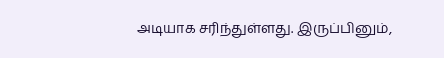அடியாக சரிந்துள்ளது. இருப்பினும்,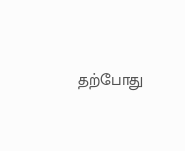தற்போது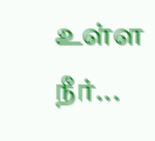உள்ள நீர்...